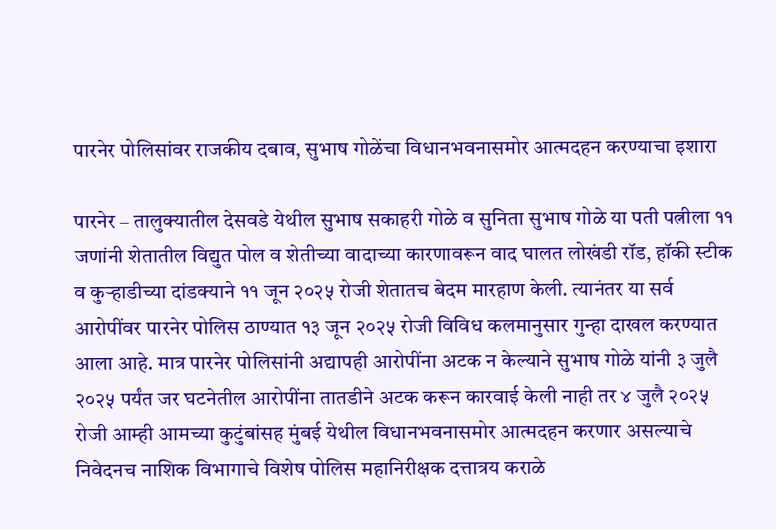पारनेर पोलिसांवर राजकीय दबाव, सुभाष गोळेंचा विधानभवनासमोर आत्मदहन करण्याचा इशारा

पारनेर – तालुक्यातील देसवडे येथील सुभाष सकाहरी गोळे व सुनिता सुभाष गोळे या पती पत्नीला ११ जणांनी शेतातील विद्युत पोल व शेतीच्या वादाच्या कारणावरून वाद घालत लोखंडी रॉड, हॉकी स्टीक व कुऱ्हाडीच्या दांडक्याने ११ जून २०२५ रोजी शेतातच बेदम मारहाण केली. त्यानंतर या सर्व आरोपींवर पारनेर पोलिस ठाण्यात १३ जून २०२५ रोजी विविध कलमानुसार गुन्हा दाखल करण्यात आला आहे. मात्र पारनेर पोलिसांनी अद्यापही आरोपींना अटक न केल्याने सुभाष गोळे यांनी ३ जुलै २०२५ पर्यंत जर घटनेतील आरोपींना तातडीने अटक करून कारवाई केली नाही तर ४ जुलै २०२५ रोजी आम्ही आमच्या कुटुंबांसह मुंबई येथील विधानभवनासमोर आत्मदहन करणार असल्याचे निवेदनच नाशिक विभागाचे विशेष पोलिस महानिरीक्षक दत्तात्रय कराळे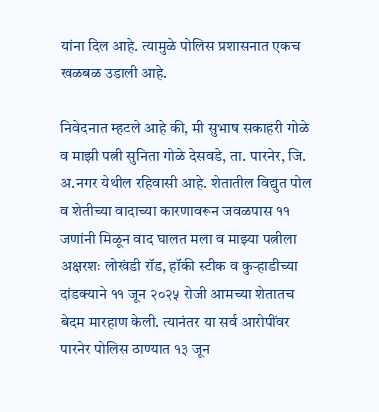यांना दिल आहे. त्यामुळे पोलिस प्रशासनात एकच खळबळ उडाली आहे.

निवेदनात म्हटले आहे की, मी सुभाष सकाहरी गोळे व माझी पत्नी सुनिता गोळे देसवडे, ता. पारनेर, जि. अ.नगर येथील रहिवासी आहे. शेतातील विद्युत पोल व शेतीच्या वादाच्या कारणावरून जवळपास ११ जणांनी मिळून वाद घालत मला व माझ्या पत्नीला अक्षरशः लोखंडी रॉड, हॉकी स्टीक व कुऱ्हाडीच्या दांडक्याने ११ जून २०२५ रोजी आमच्या शेतातच बेदम मारहाण केली. त्यानंतर या सर्व आरोपींवर पारनेर पोलिस ठाण्यात १३ जून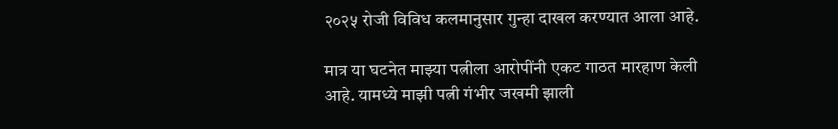२०२५ रोजी विविध कलमानुसार गुन्हा दाखल करण्यात आला आहे.

मात्र या घटनेत माझ्या पत्नीला आरोपींनी एकट गाठत मारहाण केली आहे. यामध्ये माझी पत्नी गंभीर जखमी झाली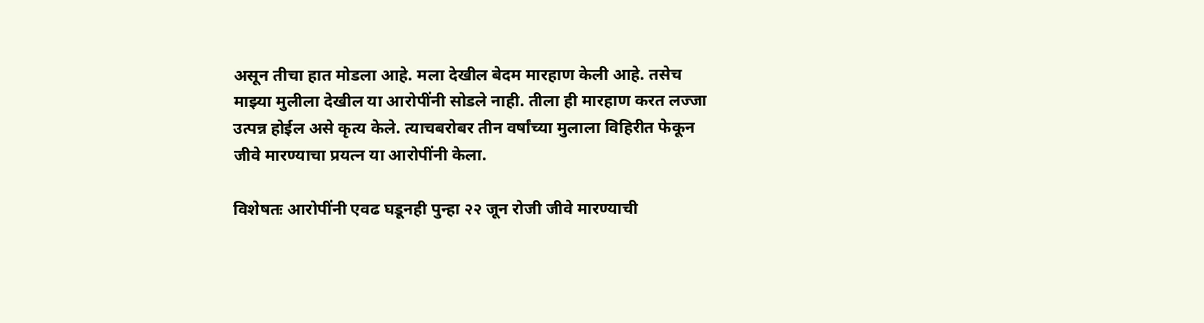असून तीचा हात मोडला आहे. मला देखील बेदम मारहाण केली आहे. तसेच माझ्या मुलीला देखील या आरोपींनी सोडले नाही. तीला ही मारहाण करत लज्जा उत्पन्न होईल असे कृत्य केले. त्याचबरोबर तीन वर्षांच्या मुलाला विहिरीत फेकून जीवे मारण्याचा प्रयत्न या आरोपींनी केला.

विशेषतः आरोपींनी एवढ घडूनही पुन्हा २२ जून रोजी जीवे मारण्याची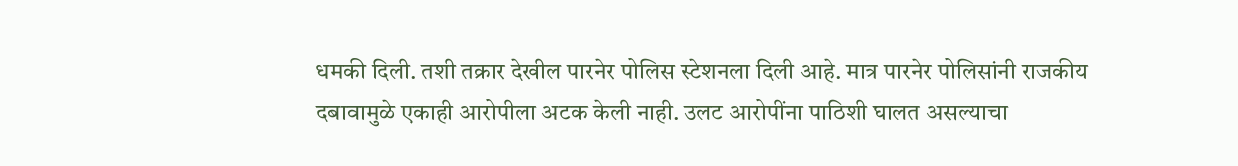धमकी दिली. तशी तक्रार देखील पारनेर पोलिस स्टेशनला दिली आहे. मात्र पारनेर पोलिसांनी राजकीय दबावामुळे एकाही आरोपीला अटक केली नाही. उलट आरोपींना पाठिशी घालत असल्याचा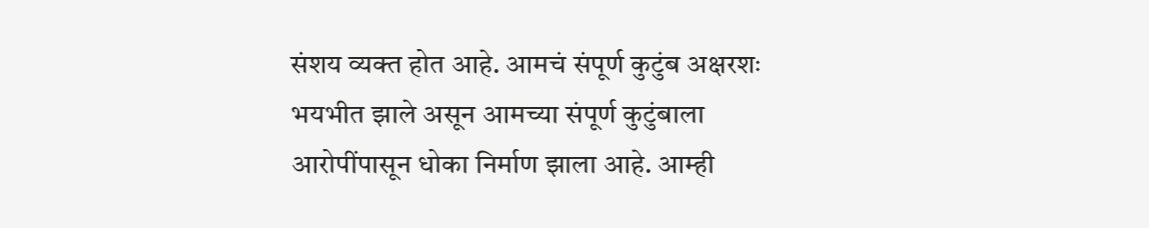संशय व्यक्त होत आहे. आमचं संपूर्ण कुटुंब अक्षरशः भयभीत झाले असून आमच्या संपूर्ण कुटुंबाला आरोपींपासून धोका निर्माण झाला आहे. आम्ही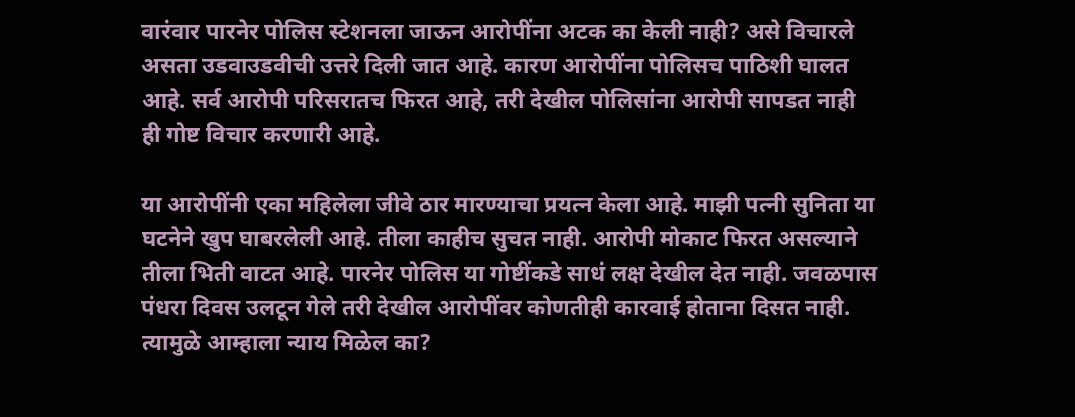वारंवार पारनेर पोलिस स्टेशनला जाऊन आरोपींना अटक का केली नाही? असे विचारले असता उडवाउडवीची उत्तरे दिली जात आहे. कारण आरोपींना पोलिसच पाठिशी घालत आहे. सर्व आरोपी परिसरातच फिरत आहे, तरी देखील पोलिसांना आरोपी सापडत नाही ही गोष्ट विचार करणारी आहे.

या आरोपींनी एका महिलेला जीवे ठार मारण्याचा प्रयत्न केला आहे. माझी पत्नी सुनिता या घटनेने खुप घाबरलेली आहे. तीला काहीच सुचत नाही. आरोपी मोकाट फिरत असल्याने तीला भिती वाटत आहे. पारनेर पोलिस या गोष्टींकडे साधं लक्ष देखील देत नाही. जवळपास पंधरा दिवस उलटून गेले तरी देखील आरोपींवर कोणतीही कारवाई होताना दिसत नाही. त्यामुळे आम्हाला न्याय मिळेल का?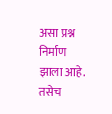असा प्रश्न निर्माण झाला आहे. तसेच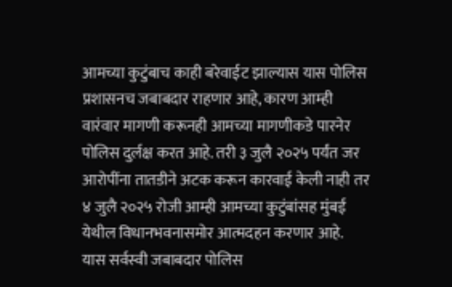आमच्या कुटुंबाच काही बरेवाईट झाल्यास यास पोलिस प्रशासनच जबाबदार राहणार आहे, कारण आम्ही वारंवार मागणी करूनही आमच्या मागणीकडे पारनेर पोलिस दुर्लक्ष करत आहे. तरी ३ जुलै २०२५ पर्यंत जर आरोपींना तातडीने अटक करून कारवाई केली नाही तर ४ जुलै २०२५ रोजी आम्ही आमच्या कुटुंबांसह मुंबई येथील विधानभवनासमोर आत्मदहन करणार आहे. यास सर्वस्वी जबाबदार पोलिस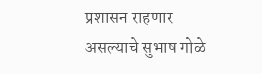प्रशासन राहणार असल्याचे सुभाष गोळे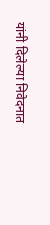यांनी दिलेल्या निवेदनात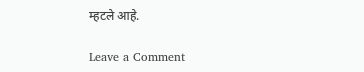म्हटले आहे.

Leave a Comment